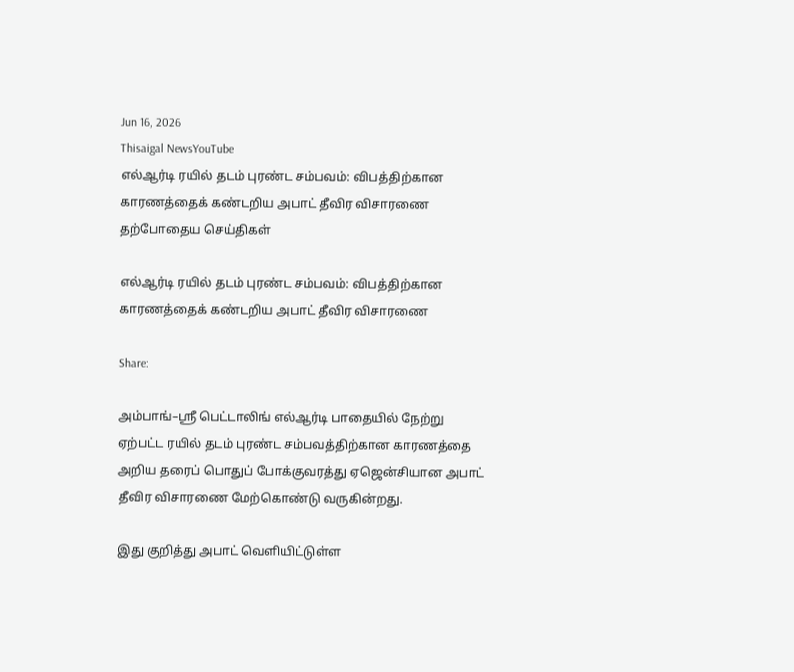Jun 16, 2026
Thisaigal NewsYouTube
எல்ஆர்டி ரயில் தடம் புரண்ட சம்பவம்: விபத்திற்கான காரணத்தைக் கண்டறிய அபாட் தீவிர விசாரணை
தற்போதைய செய்திகள்

எல்ஆர்டி ரயில் தடம் புரண்ட சம்பவம்: விபத்திற்கான காரணத்தைக் கண்டறிய அபாட் தீவிர விசாரணை

Share:

அம்பாங்–ஸ்ரீ பெட்டாலிங் எல்ஆர்டி பாதையில் நேற்று ஏற்பட்ட ரயில் தடம் புரண்ட சம்பவத்திற்கான காரணத்தை அறிய தரைப் பொதுப் போக்குவரத்து ஏஜென்சியான அபாட் தீவிர விசாரணை மேற்கொண்டு வருகின்றது.

இது குறித்து அபாட் வெளியிட்டுள்ள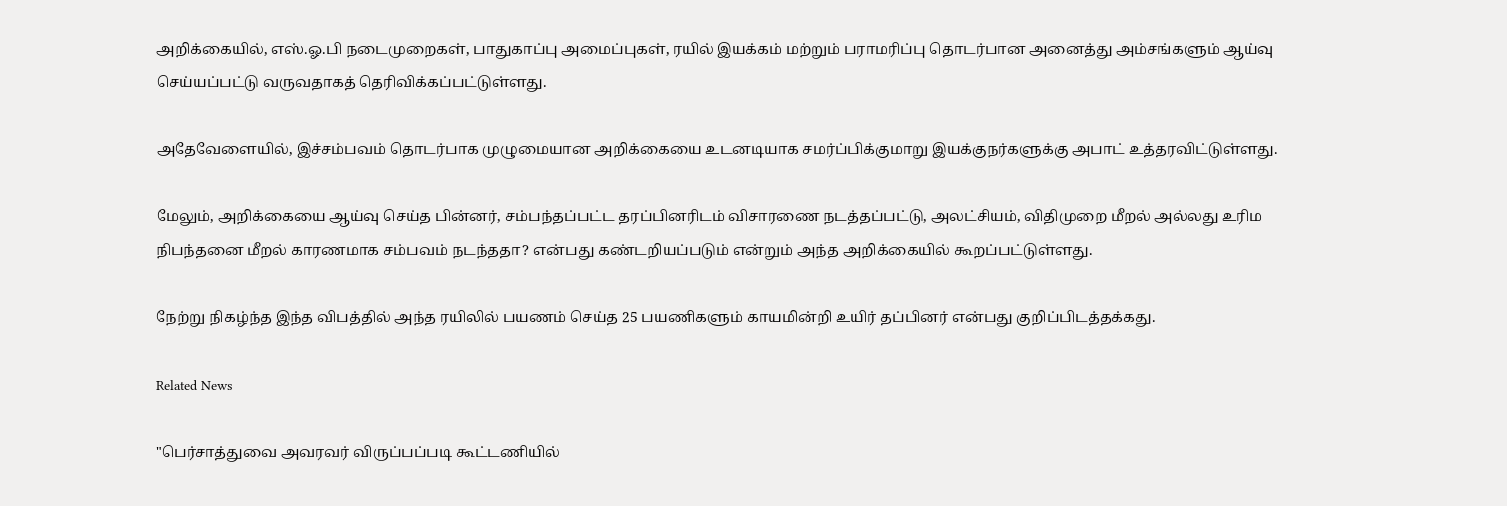அறிக்கையில், எஸ்.ஓ.பி நடைமுறைகள், பாதுகாப்பு அமைப்புகள், ரயில் இயக்கம் மற்றும் பராமரிப்பு தொடர்பான அனைத்து அம்சங்களும் ஆய்வு செய்யப்பட்டு வருவதாகத் தெரிவிக்கப்பட்டுள்ளது.

அதேவேளையில், இச்சம்பவம் தொடர்பாக முழுமையான அறிக்கையை உடனடியாக சமர்ப்பிக்குமாறு இயக்குநர்களுக்கு அபாட் உத்தரவிட்டுள்ளது.

மேலும், அறிக்கையை ஆய்வு செய்த பின்னர், சம்பந்தப்பட்ட தரப்பினரிடம் விசாரணை நடத்தப்பட்டு, அலட்சியம், விதிமுறை மீறல் அல்லது உரிம நிபந்தனை மீறல் காரணமாக சம்பவம் நடந்ததா? என்பது கண்டறியப்படும் என்றும் அந்த அறிக்கையில் கூறப்பட்டுள்ளது.

நேற்று நிகழ்ந்த இந்த விபத்தில் அந்த ரயிலில் பயணம் செய்த 25 பயணிகளும் காயமின்றி உயிர் தப்பினர் என்பது குறிப்பிடத்தக்கது.

Related News

"பெர்சாத்துவை அவரவர் விருப்பப்படி கூட்டணியில்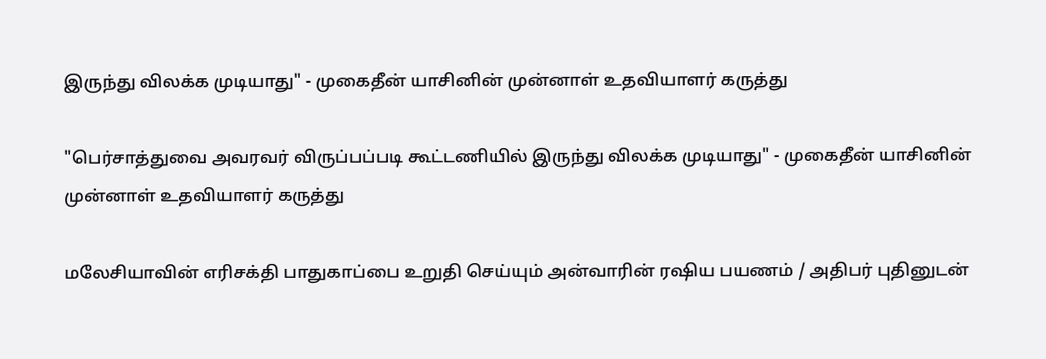இருந்து விலக்க முடியாது" - முகைதீன் யாசினின் முன்னாள் உதவியாளர் கருத்து

"பெர்சாத்துவை அவரவர் விருப்பப்படி கூட்டணியில் இருந்து விலக்க முடியாது" - முகைதீன் யாசினின் முன்னாள் உதவியாளர் கருத்து

மலேசியாவின் எரிசக்தி பாதுகாப்பை உறுதி செய்யும் அன்வாரின் ரஷிய பயணம் / அதிபர் புதினுடன்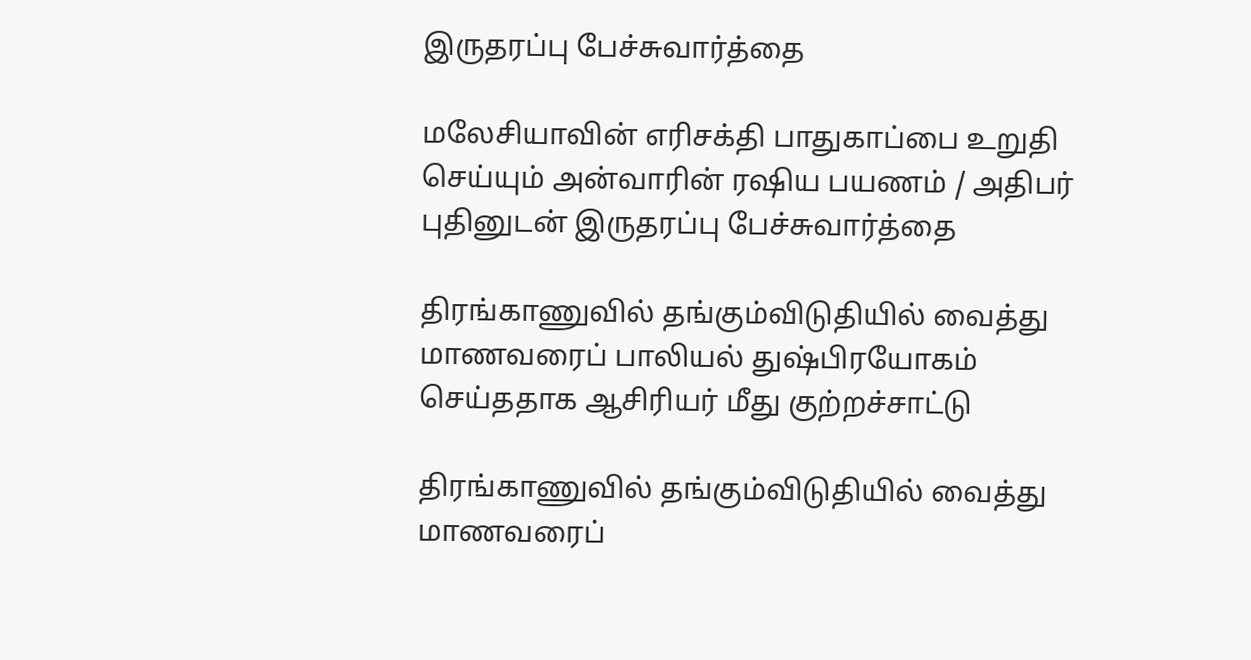இருதரப்பு பேச்சுவார்த்தை

மலேசியாவின் எரிசக்தி பாதுகாப்பை உறுதி செய்யும் அன்வாரின் ரஷிய பயணம் / அதிபர் புதினுடன் இருதரப்பு பேச்சுவார்த்தை

திரங்காணுவில் தங்கும்விடுதியில் வைத்து மாணவரைப் பாலியல் துஷ்பிரயோகம் செய்ததாக ஆசிரியர் மீது குற்றச்சாட்டு

திரங்காணுவில் தங்கும்விடுதியில் வைத்து மாணவரைப்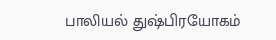பாலியல் துஷ்பிரயோகம்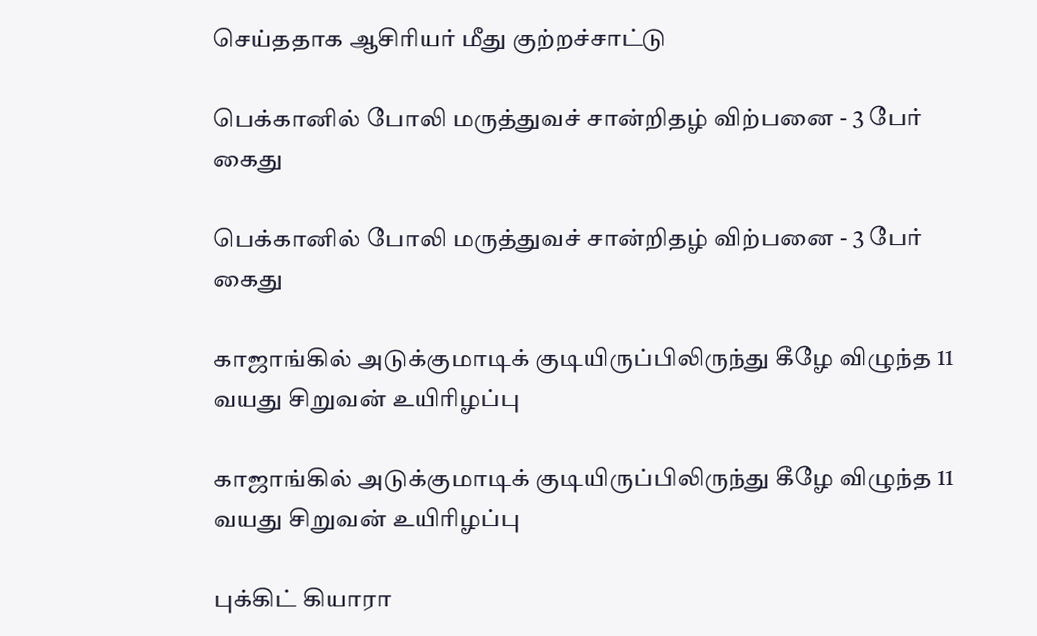செய்ததாக ஆசிரியர் மீது குற்றச்சாட்டு

பெக்கானில் போலி மருத்துவச் சான்றிதழ் விற்பனை - 3 பேர் கைது

பெக்கானில் போலி மருத்துவச் சான்றிதழ் விற்பனை - 3 பேர் கைது

காஜாங்கில் அடுக்குமாடிக் குடியிருப்பிலிருந்து கீழே விழுந்த 11 வயது சிறுவன் உயிரிழப்பு

காஜாங்கில் அடுக்குமாடிக் குடியிருப்பிலிருந்து கீழே விழுந்த 11 வயது சிறுவன் உயிரிழப்பு

புக்கிட் கியாரா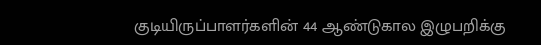குடியிருப்பாளர்களின் 44 ஆண்டுகால இழுபறிக்கு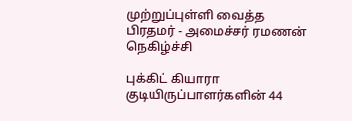முற்றுப்புள்ளி வைத்த பிரதமர் - அமைச்சர் ரமணன் நெகிழ்ச்சி

புக்கிட் கியாரா குடியிருப்பாளர்களின் 44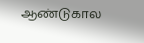ஆண்டுகால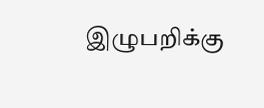இழுபறிக்கு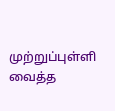முற்றுப்புள்ளி வைத்த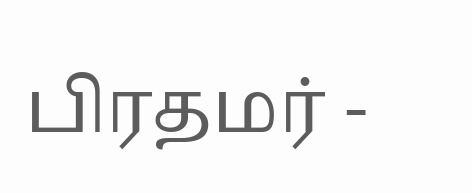பிரதமர் -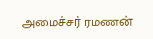அமைச்சர் ரமணன்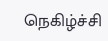நெகிழ்ச்சி